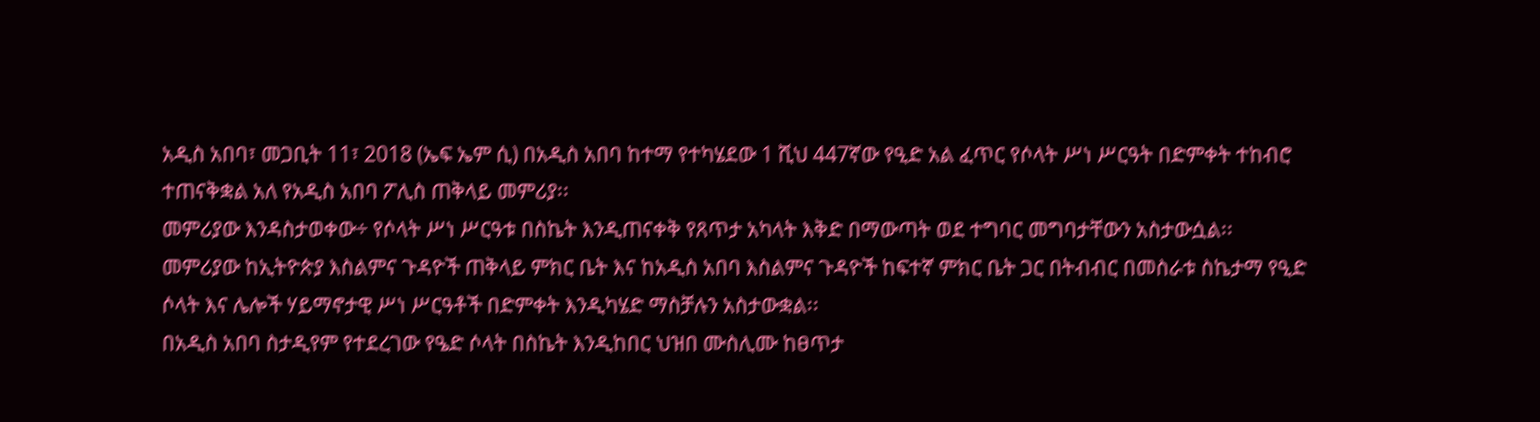አዲስ አበባ፣ መጋቢት 11፣ 2018 (ኤፍ ኤም ሲ) በአዲስ አበባ ከተማ የተካሄደው 1 ሺህ 447ኛው የዒድ አል ፈጥር የሶላት ሥነ ሥርዓት በድምቀት ተከብሮ ተጠናቅቋል አለ የአዲስ አበባ ፖሊስ ጠቅላይ መምሪያ፡፡
መምሪያው እንዳስታወቀው÷ የሶላት ሥነ ሥርዓቱ በስኬት እንዲጠናቀቅ የጸጥታ አካላት እቅድ በማውጣት ወደ ተግባር መግባታቸውን አስታውሷል፡፡
መምሪያው ከኢትዮጵያ እስልምና ጉዳዮች ጠቅላይ ምክር ቤት እና ከአዲስ አበባ እስልምና ጉዳዮች ከፍተኛ ምክር ቤት ጋር በትብብር በመስራቱ ስኬታማ የዒድ ሶላት እና ሌሎች ሃይማኖታዊ ሥነ ሥርዓቶች በድምቀት እንዲካሄድ ማስቻሉን አስታውቋል፡፡
በአዲስ አበባ ስታዲየም የተደረገው የዔድ ሶላት በስኬት እንዲከበር ህዝበ ሙስሊሙ ከፀጥታ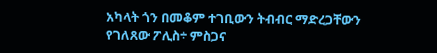አካላት ጎን በመቆም ተገቢውን ትብብር ማድረጋቸውን የገለጸው ፖሊስ÷ ምስጋና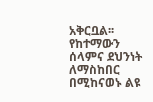አቅርቧል፡፡
የከተማውን ሰላምና ደህንነት ለማስከበር በሚከናወኑ ልዩ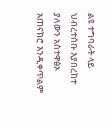ልዩ ተግባራት ላይ ህብረተሰቡ እያበረከተ ያለውን አስተዋፅኦ አጠናክሮ እንዲቀጥልም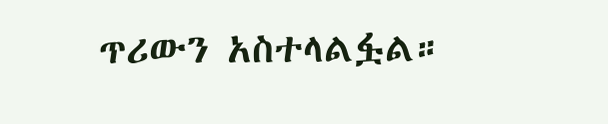ጥሪውን አስተላልፏል።